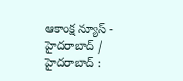ఆకాంక్ష న్యూస్ - హైదరాబాద్ / హైదరాబాద్ :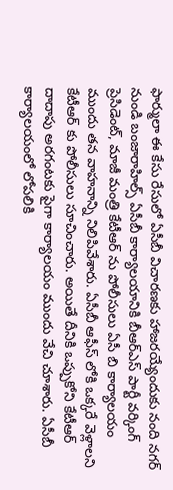ఫార్ములా ఈ కేసు రేసులో ఏసీబీ విచారణకు హాజరయ్యేందుకు నంది నగర్ నుండి బంజారాహిల్స్ ఏసీబీ కార్యాలయానికి బీఆర్ఎస్ పార్టీ వర్కింగ్ ప్రెసిడెంట్, మాజీ మంత్రి కేటీఆర్ ను పోలీసులు ఏసీ బి కార్యాలయం ముందు తన వాహనాన్ని నిలిపివేశారు. ఏసీబీ ఆఫీస్ లోకి ఒక్కరే వెళ్లాలని కేటీఆర్ కు పోలీసులు సూచించారు. అయితే దీనికి ఒప్పుకోని కేటీఆర్ దాదాపు అరగంటకు పైగా కార్యాలయం ముందు వేచి చూశారు. ఏసీబీ కార్యాలయంలో లోపలికి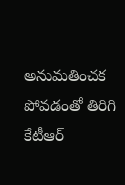అనుమతించక పోవడంతో తిరిగి కేటీఆర్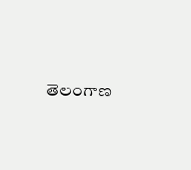తెలంగాణ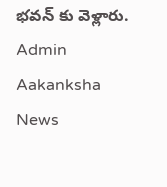భవన్ కు వెళ్లారు.
Admin
Aakanksha News